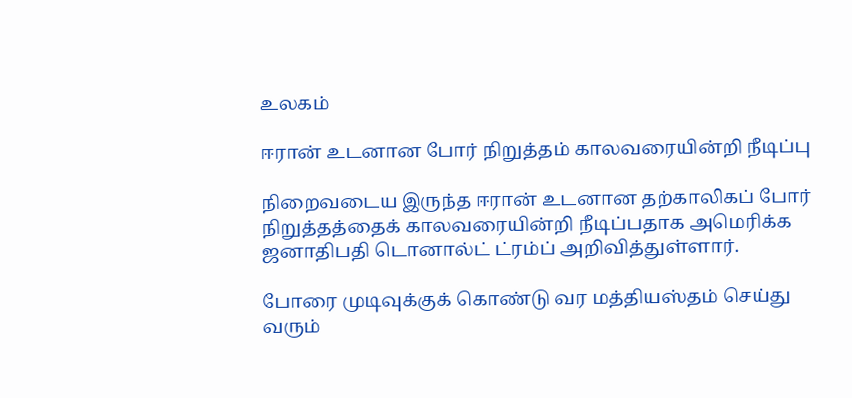உலகம்

ஈரான் உடனான போர் நிறுத்தம் காலவரையின்றி நீடிப்பு

நிறைவடைய இருந்த ஈரான் உடனான தற்காலிகப் போர் நிறுத்தத்தைக் காலவரையின்றி நீடிப்பதாக அமெரிக்க ஜனாதிபதி டொனால்ட் ட்ரம்ப் அறிவித்துள்ளார்.

போரை முடிவுக்குக் கொண்டு வர மத்தியஸ்தம் செய்து வரும்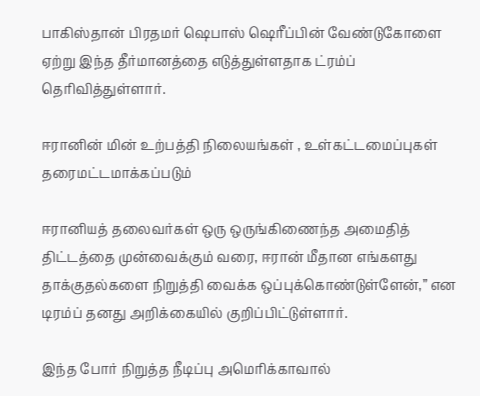பாகிஸ்தான் பிரதமர் ஷெபாஸ் ஷெரீப்பின் வேண்டுகோளை ஏற்று இந்த தீர்மானத்தை எடுத்துள்ளதாக ட்ரம்ப் தெரிவித்துள்ளார்.

ஈரானின் மின் உற்பத்தி நிலையங்கள் , உள்கட்டமைப்புகள் தரைமட்டமாக்கப்படும்

ஈரானியத் தலைவர்கள் ஒரு ஒருங்கிணைந்த அமைதித் திட்டத்தை முன்வைக்கும் வரை, ஈரான் மீதான எங்களது தாக்குதல்களை நிறுத்தி வைக்க ஒப்புக்கொண்டுள்ளேன்,” என டிரம்ப் தனது அறிக்கையில் குறிப்பிட்டுள்ளார்.

இந்த போர் நிறுத்த நீடிப்பு அமெரிக்காவால்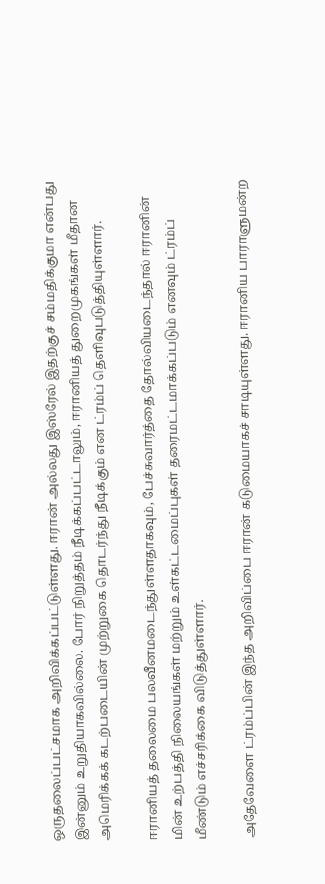ஒருதலைப்பட்சமாக அறிவிக்கப்பட்டுள்ளது. ஈரான் அல்லது இஸ்ரேல் இதற்குச் சம்மதிக்குமா என்பது இன்னும் உறுதியாகவில்லை. போர் நிறுத்தம் நீடிக்கப்பட்டாலும், ஈரானியத் துறைமுகங்கள் மீதான அமெரிக்கக் கடற்படையின் முற்றுகை தொடர்ந்து நீடிக்கும் என ட்ரம்ப் தெளிவுபடுத்தியுள்ளார்.

ஈரானியத் தலைமை பலவீனமடைந்துள்ளதாகவும், பேச்சுவார்த்தை தோல்வியடைந்தால் ஈரானின் மின் உற்பத்தி நிலையங்கள் மற்றும் உள்கட்டமைப்புகள் தரைமட்டமாக்கப்படும் எனவும் ட்ரம்ப் மீண்டும் எச்சரிக்கை விடுத்துள்ளார்.

அதேவேளை ட்ரம்ப்பின் இந்த அறிவிப்பை ஈரான் கடுமையாகச் சாடியுள்ளது. ஈரானிய பாராளுமன்ற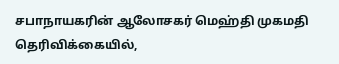சபாநாயகரின் ஆலோசகர் மெஹ்தி முகமதி தெரிவிக்கையில்,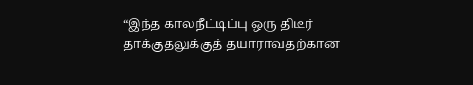“இந்த காலநீட்டிப்பு ஒரு திடீர் தாக்குதலுக்குத் தயாராவதற்கான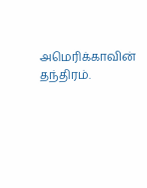அமெரிக்காவின் தந்திரம்.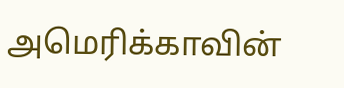அமெரிக்காவின்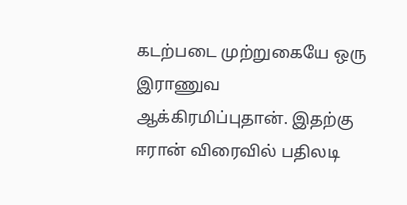கடற்படை முற்றுகையே ஒரு இராணுவ ஆக்கிரமிப்புதான். இதற்கு ஈரான் விரைவில் பதிலடி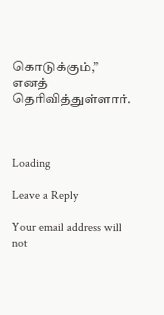கொடுக்கும்,” எனத் தெரிவித்துள்ளார்.



Loading

Leave a Reply

Your email address will not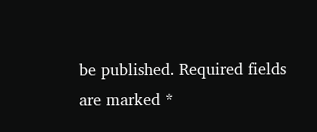be published. Required fields are marked *